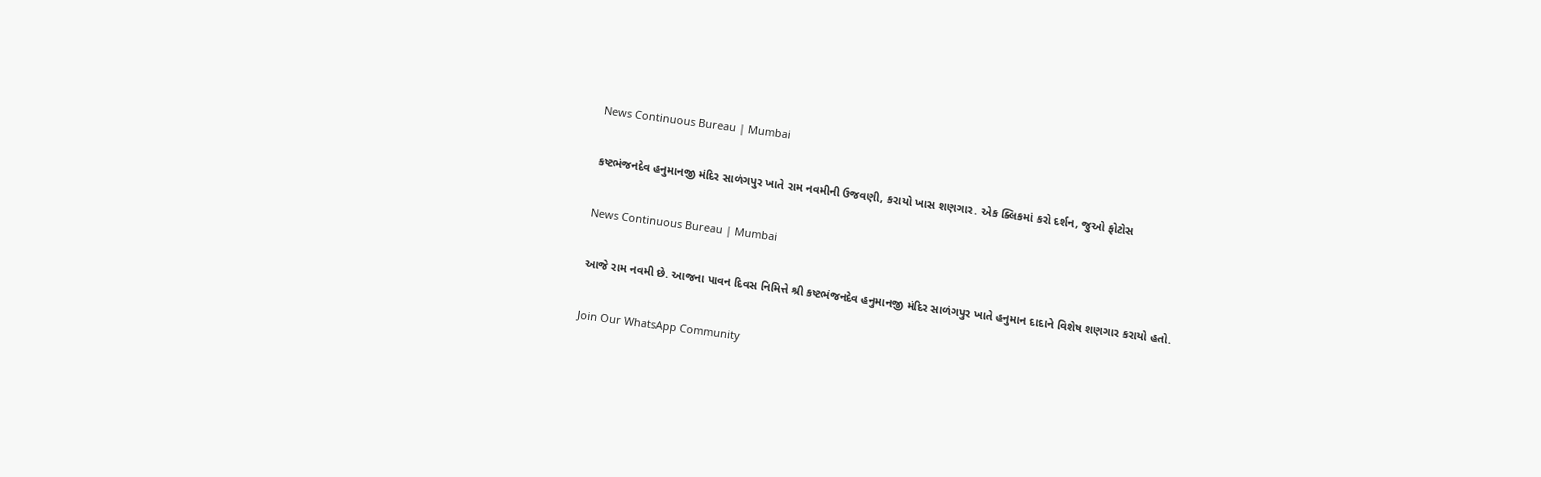News Continuous Bureau | Mumbai

કષ્ટભંજનદેવ હનુમાનજી મંદિર સાળંગપુર ખાતે રામ નવમીની ઉજવણી, કરાયો ખાસ શણગાર. એક ક્લિકમાં કરો દર્શન, જુઓ ફોટોસ

News Continuous Bureau | Mumbai

આજે રામ નવમી છે. આજના પાવન દિવસ નિમિત્તે શ્રી કષ્ટભંજનદેવ હનુમાનજી મંદિર સાળંગપુર ખાતે હનુમાન દાદાને વિશેષ શણગાર કરાયો હતો.

Join Our WhatsApp Community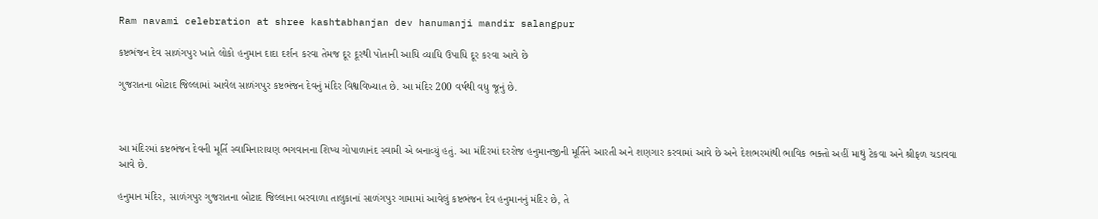Ram navami celebration at shree kashtabhanjan dev hanumanji mandir salangpur

કષ્ટભંજન દેવ સાળંગપુર ખાતે લોકો હનુમાન દાદા દર્શન કરવા તેમજ દૂર દૂરથી પોતાની આધિ વ્યાધિ ઉપાધિ દૂર કરવા આવે છે

ગુજરાતના બોટાદ જિલ્લામાં આવેલ સાળંગપુર કષ્ટભંજન દેવનું મંદિર વિશ્વવિખ્યાત છે. આ મંદિર 200 વર્ષથી વધુ જૂનું છે.



આ મંદિરમાં કષ્ટભંજન દેવની મૂર્તિ સ્વામિનારાયણ ભગવાનના શિષ્ય ગોપાળાનંદ સ્વામી એ બનાવ્યું હતું. આ મંદિરમાં દરરોજ હનુમાનજીની મૂર્તિને આરતી અને શણગાર કરવામાં આવે છે અને દેશભરમાંથી ભાવિક ભક્તો અહીં માથું ટેકવા અને શ્રીફળ ચડાવવા આવે છે.

હનુમાન મંદિર, સાળંગપુર ગુજરાતના બોટાદ જિલ્લાના બરવાળા તાલુકાનાં સાળંગપુર ગામામાં આવેલું કષ્ટભંજન દેવ હનુમાનનું મંદિર છે, તે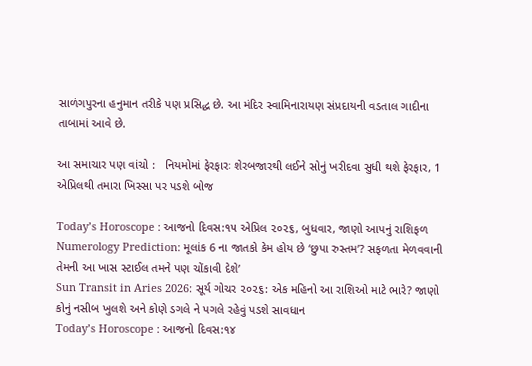સાળંગપુરના હનુમાન તરીકે પણ પ્રસિદ્ધ છે. આ મંદિર સ્વામિનારાયણ સંપ્રદાયની વડતાલ ગાદીના તાબામાં આવે છે.

આ સમાચાર પણ વાંચો :   નિયમોમાં ફેરફારઃ શેરબજારથી લઈને સોનું ખરીદવા સુધી થશે ફેરફાર, 1 એપ્રિલથી તમારા ખિસ્સા પર પડશે બોજ

Today’s Horoscope : આજનો દિવસ:૧૫ એપ્રિલ ૨૦૨૬, બુધવાર, જાણો આપનું રાશિફળ
Numerology Prediction: મૂલાંક 6 ના જાતકો કેમ હોય છે ‘છુપા રુસ્તમ’? સફળતા મેળવવાની તેમની આ ખાસ સ્ટાઈલ તમને પણ ચોંકાવી દેશે’
Sun Transit in Aries 2026: સૂર્ય ગોચર ૨૦૨૬: એક મહિનો આ રાશિઓ માટે ભારે? જાણો કોનું નસીબ ખુલશે અને કોણે ડગલે ને પગલે રહેવું પડશે સાવધાન
Today’s Horoscope : આજનો દિવસ:૧૪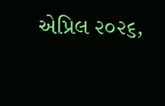એપ્રિલ ૨૦૨૬,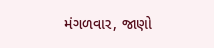મંગળવાર, જાણો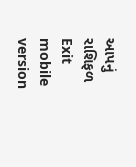આપનું રાશિફળ
Exit mobile version